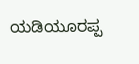ಯಡಿಯೂರಪ್ಪ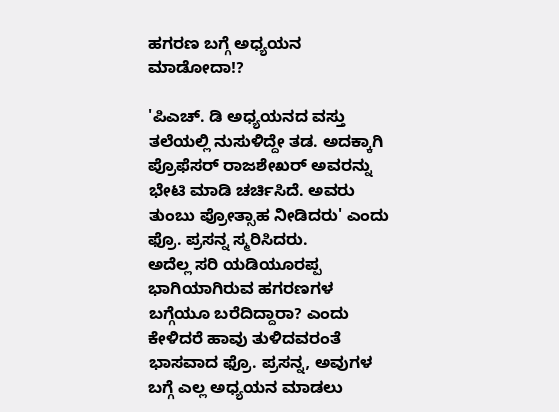ಹಗರಣ ಬಗ್ಗೆ ಅಧ್ಯಯನ ಮಾಡೋದಾ!?

'ಪಿಎಚ್. ಡಿ ಅಧ್ಯಯನದ ವಸ್ತು ತಲೆಯಲ್ಲಿ ನುಸುಳಿದ್ದೇ ತಡ. ಅದಕ್ಕಾಗಿ ಪ್ರೊಫೆಸರ್ ರಾಜಶೇಖರ್ ಅವರನ್ನು ಭೇಟಿ ಮಾಡಿ ಚರ್ಚಿಸಿದೆ. ಅವರು ತುಂಬು ಪ್ರೋತ್ಸಾಹ ನೀಡಿದರು' ಎಂದು ಫ್ರೊ. ಪ್ರಸನ್ನ ಸ್ಮರಿಸಿದರು.
ಅದೆಲ್ಲ ಸರಿ ಯಡಿಯೂರಪ್ಪ ಭಾಗಿಯಾಗಿರುವ ಹಗರಣಗಳ ಬಗ್ಗೆಯೂ ಬರೆದಿದ್ದಾರಾ? ಎಂದು ಕೇಳಿದರೆ ಹಾವು ತುಳಿದವರಂತೆ ಭಾಸವಾದ ಫ್ರೊ. ಪ್ರಸನ್ನ, ಅವುಗಳ ಬಗ್ಗೆ ಎಲ್ಲ ಅಧ್ಯಯನ ಮಾಡಲು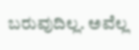ಬರುವುದಿಲ್ಲ. ಅವೆಲ್ಲ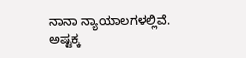ನಾನಾ ನ್ಯಾಯಾಲಗಳಲ್ಲಿವೆ. ಅಷ್ಟಕ್ಕ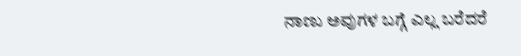ನಾಣು ಅವುಗಳ ಬಗ್ಗೆ ಎಲ್ಲ ಬರೆದರೆ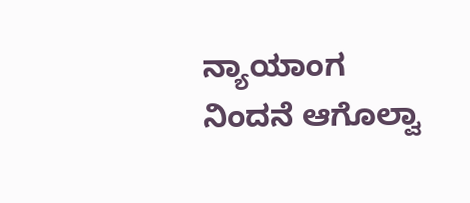ನ್ಯಾಯಾಂಗ ನಿಂದನೆ ಆಗೊಲ್ವಾ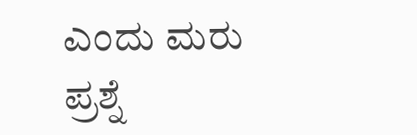ಎಂದು ಮರು ಪ್ರಶ್ನೆ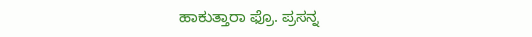ಹಾಕುತ್ತಾರಾ ಫ್ರೊ. ಪ್ರಸನ್ನ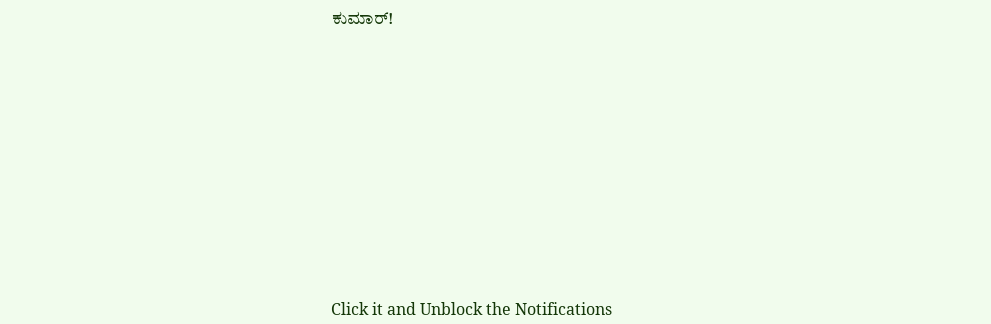ಕುಮಾರ್!












Click it and Unblock the Notifications